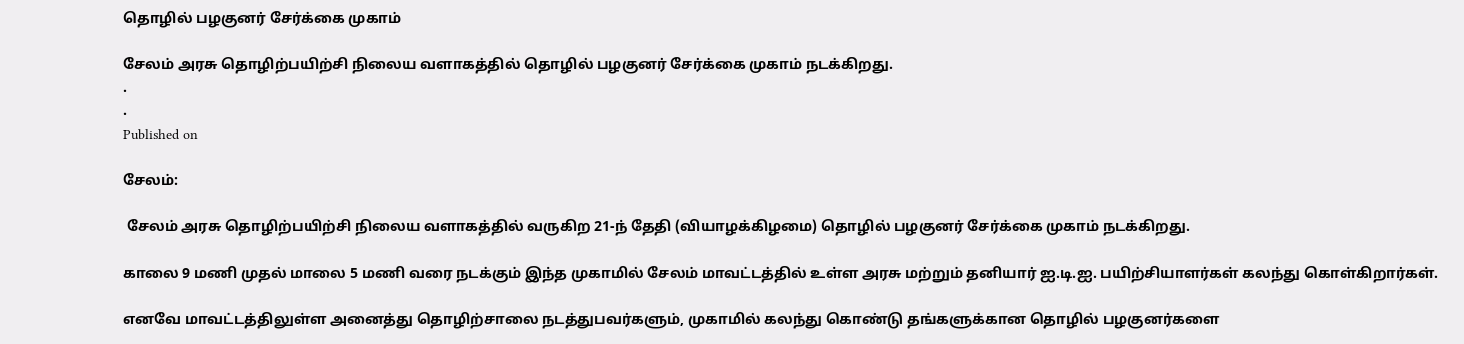தொழில் பழகுனர் சேர்க்கை முகாம்

சேலம் அரசு தொழிற்பயிற்சி நிலைய வளாகத்தில் தொழில் பழகுனர் சேர்க்கை முகாம் நடக்கிறது.
.
.
Published on

சேலம்:

 சேலம் அரசு தொழிற்பயிற்சி நிலைய வளாகத்தில் வருகிற 21-ந் தேதி (வியாழக்கிழமை) தொழில் பழகுனர் சேர்க்கை முகாம் நடக்கிறது.

காலை 9 மணி முதல் மாலை 5 மணி வரை நடக்கும் இந்த முகாமில் சேலம் மாவட்டத்தில் உள்ள அரசு மற்றும் தனியார் ஐ.டி.ஐ. பயிற்சியாளர்கள் கலந்து கொள்கிறார்கள்.

எனவே மாவட்டத்திலுள்ள அனைத்து தொழிற்சாலை நடத்துபவர்களும், முகாமில் கலந்து கொண்டு தங்களுக்கான தொழில் பழகுனர்களை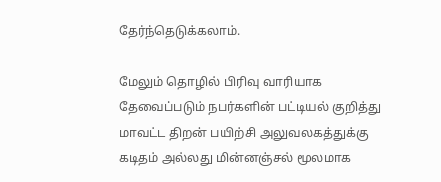தேர்ந்தெடுக்கலாம்.

மேலும் தொழில் பிரிவு வாரியாக தேவைப்படும் நபர்களின் பட்டியல் குறித்து மாவட்ட திறன் பயிற்சி அலுவலகத்துக்கு கடிதம் அல்லது மின்னஞ்சல் மூலமாக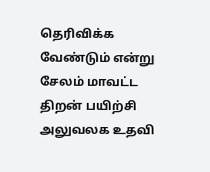தெரிவிக்க வேண்டும் என்று சேலம் மாவட்ட திறன் பயிற்சி அலுவலக உதவி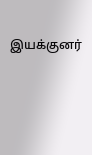இயக்குனர்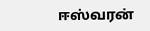ஈஸ்வரன்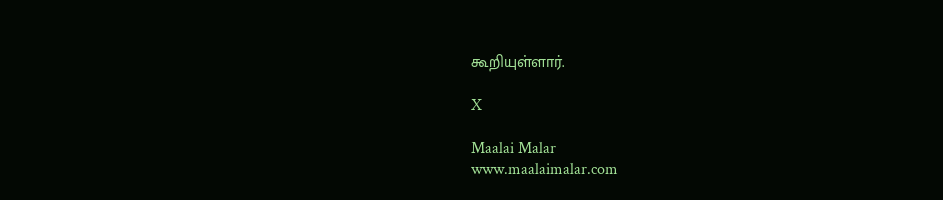கூறியுள்ளார்.

X

Maalai Malar
www.maalaimalar.com